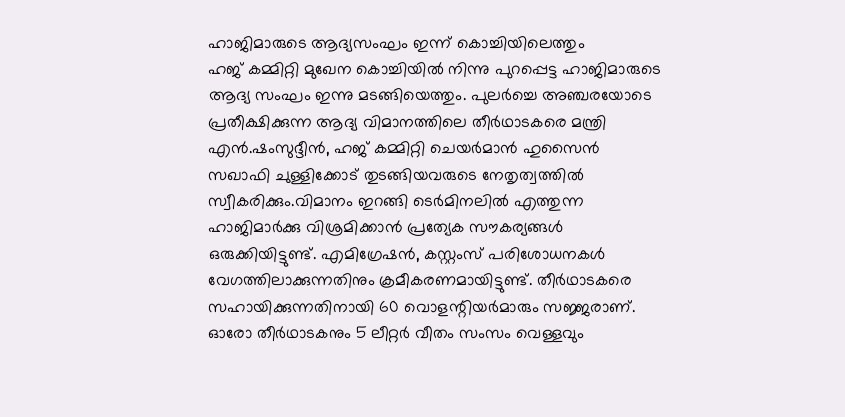ഹാജിമാരുടെ ആദ്യസംഘം ഇന്ന് കൊച്ചിയിലെത്തും
ഹജ് കമ്മിറ്റി മുഖേന കൊച്ചിയിൽ നിന്നു പുറപ്പെട്ട ഹാജിമാരുടെ ആദ്യ സംഘം ഇന്നു മടങ്ങിയെത്തും. പുലർച്ചെ അഞ്ചരയോടെ പ്രതീക്ഷിക്കുന്ന ആദ്യ വിമാനത്തിലെ തീർഥാടകരെ മന്ത്രി എൻ.ഷംസുദ്ദീൻ, ഹജ് കമ്മിറ്റി ചെയർമാൻ ഹുസൈൻ സഖാഫി ചുള്ളിക്കോട് തുടങ്ങിയവരുടെ നേതൃത്വത്തിൽ സ്വീകരിക്കും.വിമാനം ഇറങ്ങി ടെർമിനലിൽ എത്തുന്ന ഹാജിമാർക്കു വിശ്രമിക്കാൻ പ്രത്യേക സൗകര്യങ്ങൾ ഒരുക്കിയിട്ടുണ്ട്. എമിഗ്രേഷൻ, കസ്റ്റംസ് പരിശോധനകൾ വേഗത്തിലാക്കുന്നതിനും ക്രമീകരണമായിട്ടുണ്ട്. തീർഥാടകരെ സഹായിക്കുന്നതിനായി 60 വൊളന്റിയർമാരും സജ്ജരാണ്. ഓരോ തീർഥാടകനും 5 ലീറ്റർ വീതം സംസം വെള്ളവും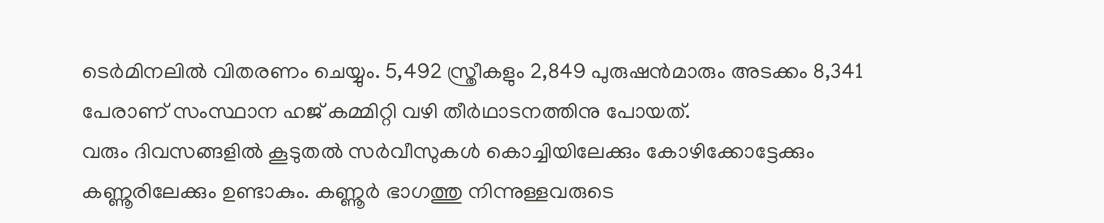ടെർമിനലിൽ വിതരണം ചെയ്യും. 5,492 സ്ത്രീകളും 2,849 പുരുഷൻമാരും അടക്കം 8,341 പേരാണ് സംസ്ഥാന ഹജ് കമ്മിറ്റി വഴി തീർഥാടനത്തിനു പോയത്.
വരും ദിവസങ്ങളിൽ കൂടുതൽ സർവീസുകൾ കൊച്ചിയിലേക്കും കോഴിക്കോട്ടേക്കും കണ്ണൂരിലേക്കും ഉണ്ടാകും. കണ്ണൂർ ഭാഗത്തു നിന്നുള്ളവരുടെ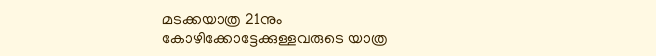മടക്കയാത്ര 21നും കോഴിക്കോട്ടേക്കുള്ളവരുടെ യാത്ര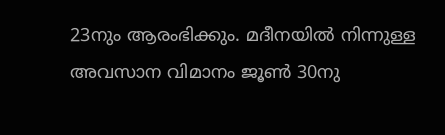23നും ആരംഭിക്കും. മദീനയിൽ നിന്നുള്ള അവസാന വിമാനം ജൂൺ 30നു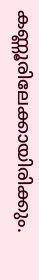കണ്ണൂരിലേക്കായിരിക്കും.